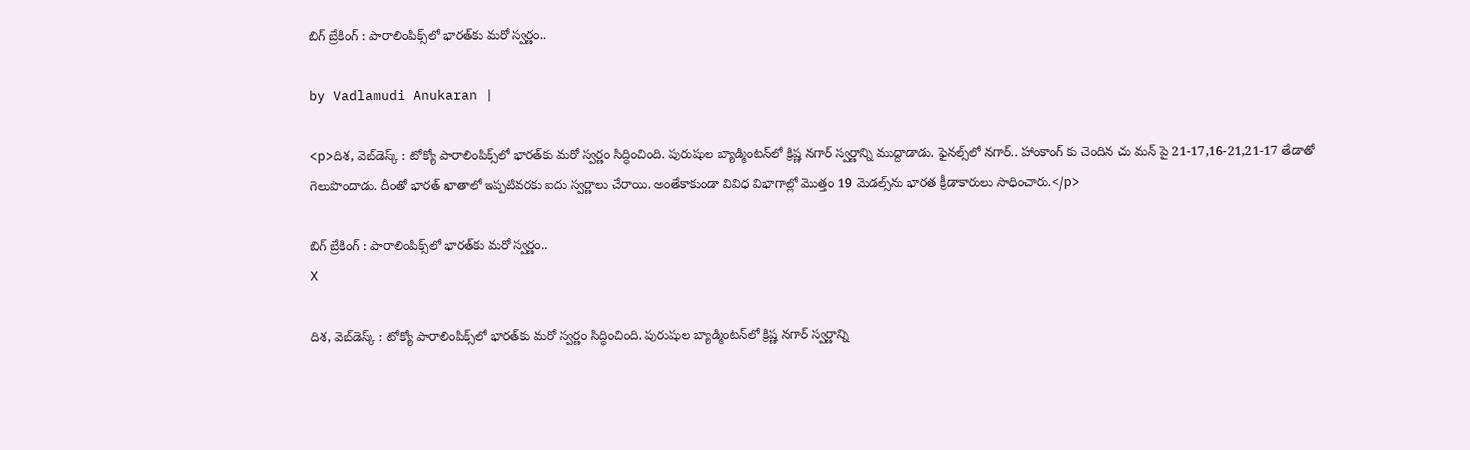బిగ్ బ్రేకింగ్ : పారాలింపిక్స్‌లో భారత్‌కు మరో స్వర్ణం..

by Vadlamudi Anukaran |

<p>దిశ, వెబ్‌డెస్క్ : టోక్యో పారాలింపిక్స్‌లో భారత్‌కు మరో స్వర్ణం సిద్ధించింది. పురుషుల బ్యాడ్మింటన్‌లో క్రిష్ణ నగార్ స్వర్ణాన్ని ముద్దాడాడు. ఫైనల్స్‌లో నగార్.. హాంకాంగ్ కు చెందిన చు మన్ పై 21-17,16-21,21-17 తేడాతో గెలుపొందాడు. దీంతో భారత్ ఖాతాలో ఇప్పటివరకు ఐదు స్వర్ణాలు చేరాయి. అంతేకాకుండా వివిధ విభాగాల్లో మొత్తం 19 మెడల్స్‌ను భారత క్రీడాకారులు సాధించారు.</p>

బిగ్ బ్రేకింగ్ : పారాలింపిక్స్‌లో భారత్‌కు మరో స్వర్ణం..
X

దిశ, వెబ్‌డెస్క్ : టోక్యో పారాలింపిక్స్‌లో భారత్‌కు మరో స్వర్ణం సిద్ధించింది. పురుషుల బ్యాడ్మింటన్‌లో క్రిష్ణ నగార్ స్వర్ణాన్ని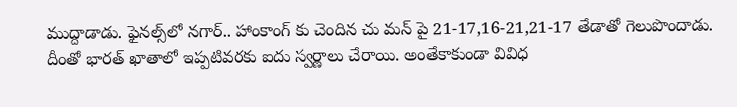ముద్దాడాడు. ఫైనల్స్‌లో నగార్.. హాంకాంగ్ కు చెందిన చు మన్ పై 21-17,16-21,21-17 తేడాతో గెలుపొందాడు. దీంతో భారత్ ఖాతాలో ఇప్పటివరకు ఐదు స్వర్ణాలు చేరాయి. అంతేకాకుండా వివిధ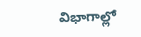విభాగాల్లో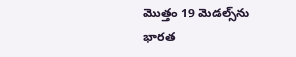మొత్తం 19 మెడల్స్‌ను భారత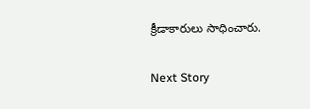క్రీడాకారులు సాధించారు.

Next Story